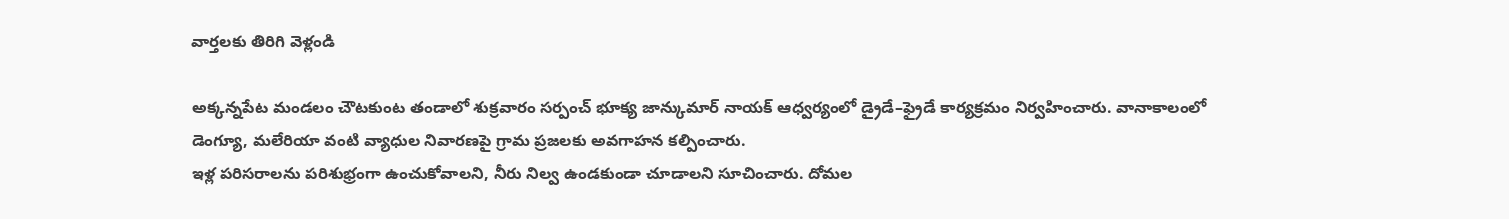వార్తలకు తిరిగి వెళ్లండి

అక్కన్నపేట మండలం చౌటకుంట తండాలో శుక్రవారం సర్పంచ్ భూక్య జాన్కుమార్ నాయక్ ఆధ్వర్యంలో డ్రైడే–ఫ్రైడే కార్యక్రమం నిర్వహించారు. వానాకాలంలో డెంగ్యూ, మలేరియా వంటి వ్యాధుల నివారణపై గ్రామ ప్రజలకు అవగాహన కల్పించారు.
ఇళ్ల పరిసరాలను పరిశుభ్రంగా ఉంచుకోవాలని, నీరు నిల్వ ఉండకుండా చూడాలని సూచించారు. దోమల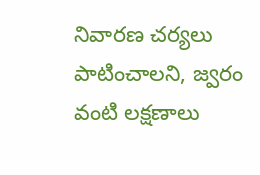నివారణ చర్యలు పాటించాలని, జ్వరం వంటి లక్షణాలు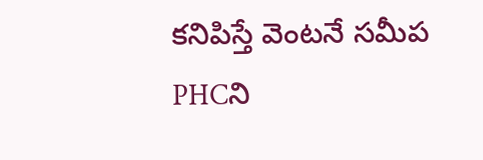కనిపిస్తే వెంటనే సమీప PHCని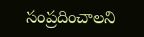సంప్రదించాలని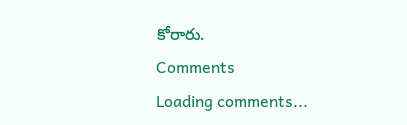కోరారు.
Comments
Loading comments...